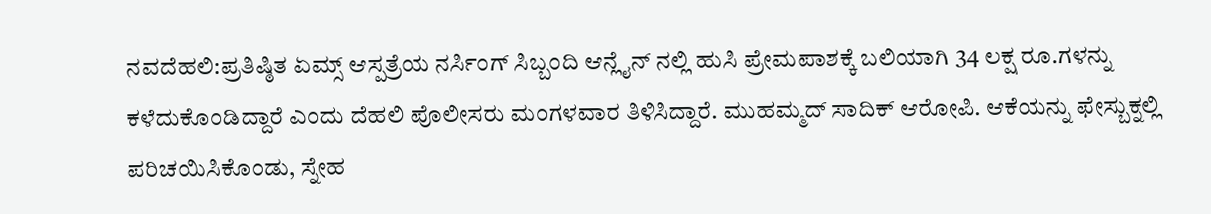ನವದೆಹಲಿ:ಪ್ರತಿಷ್ಠಿತ ಏಮ್ಸ್ ಆಸ್ಪತ್ರೆಯ ನರ್ಸಿಂಗ್ ಸಿಬ್ಬಂದಿ ಆನ್ಲೈನ್ ನಲ್ಲಿ ಹುಸಿ ಪ್ರೇಮಪಾಶಕ್ಕೆ ಬಲಿಯಾಗಿ 34 ಲಕ್ಷ ರೂ.ಗಳನ್ನು ಕಳೆದುಕೊಂಡಿದ್ದಾರೆ ಎಂದು ದೆಹಲಿ ಪೊಲೀಸರು ಮಂಗಳವಾರ ತಿಳಿಸಿದ್ದಾರೆ. ಮುಹಮ್ಮದ್ ಸಾದಿಕ್ ಆರೋಪಿ. ಆಕೆಯನ್ನು ಫೇಸ್ಬುಕ್ನಲ್ಲಿ ಪರಿಚಯಿಸಿಕೊಂಡು, ಸ್ನೇಹ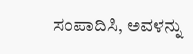ಸಂಪಾದಿಸಿ, ಅವಳನ್ನು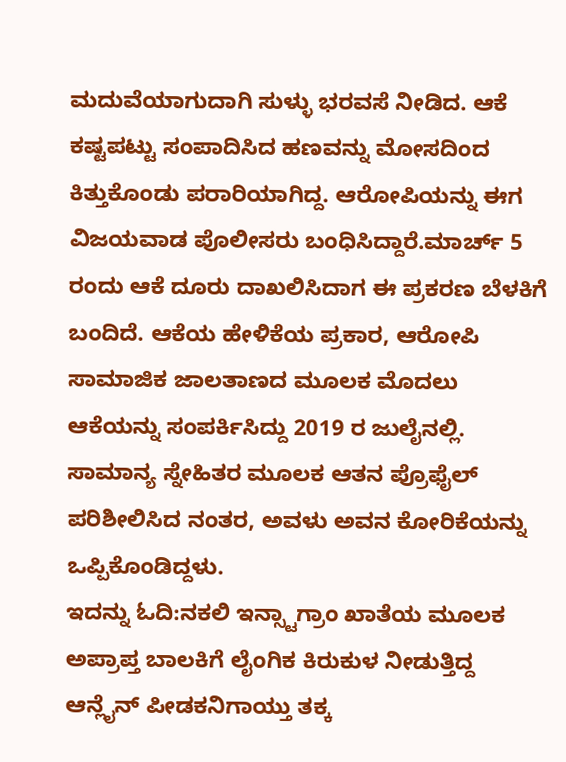ಮದುವೆಯಾಗುದಾಗಿ ಸುಳ್ಳು ಭರವಸೆ ನೀಡಿದ. ಆಕೆ ಕಷ್ಟಪಟ್ಟು ಸಂಪಾದಿಸಿದ ಹಣವನ್ನು ಮೋಸದಿಂದ ಕಿತ್ತುಕೊಂಡು ಪರಾರಿಯಾಗಿದ್ದ. ಆರೋಪಿಯನ್ನು ಈಗ ವಿಜಯವಾಡ ಪೊಲೀಸರು ಬಂಧಿಸಿದ್ದಾರೆ.ಮಾರ್ಚ್ 5 ರಂದು ಆಕೆ ದೂರು ದಾಖಲಿಸಿದಾಗ ಈ ಪ್ರಕರಣ ಬೆಳಕಿಗೆ ಬಂದಿದೆ. ಆಕೆಯ ಹೇಳಿಕೆಯ ಪ್ರಕಾರ, ಆರೋಪಿ ಸಾಮಾಜಿಕ ಜಾಲತಾಣದ ಮೂಲಕ ಮೊದಲು ಆಕೆಯನ್ನು ಸಂಪರ್ಕಿಸಿದ್ದು 2019 ರ ಜುಲೈನಲ್ಲಿ. ಸಾಮಾನ್ಯ ಸ್ನೇಹಿತರ ಮೂಲಕ ಆತನ ಪ್ರೊಫೈಲ್ ಪರಿಶೀಲಿಸಿದ ನಂತರ, ಅವಳು ಅವನ ಕೋರಿಕೆಯನ್ನು ಒಪ್ಪಿಕೊಂಡಿದ್ದಳು.
ಇದನ್ನು ಓದಿ:ನಕಲಿ ಇನ್ಸ್ಟಾಗ್ರಾಂ ಖಾತೆಯ ಮೂಲಕ ಅಪ್ರಾಪ್ತ ಬಾಲಕಿಗೆ ಲೈಂಗಿಕ ಕಿರುಕುಳ ನೀಡುತ್ತಿದ್ದ ಆನ್ಲೈನ್ ಪೀಡಕನಿಗಾಯ್ತು ತಕ್ಕ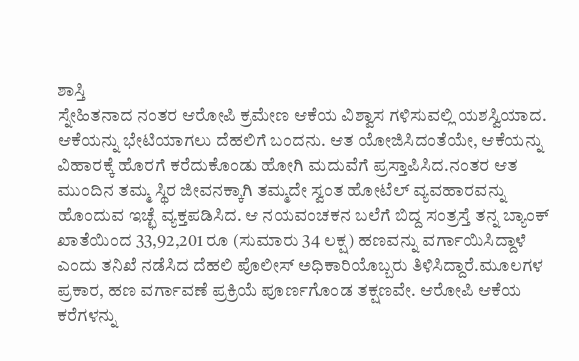ಶಾಸ್ತಿ
ಸ್ನೇಹಿತನಾದ ನಂತರ ಆರೋಪಿ ಕ್ರಮೇಣ ಆಕೆಯ ವಿಶ್ವಾಸ ಗಳಿಸುವಲ್ಲಿ ಯಶಸ್ವಿಯಾದ. ಆಕೆಯನ್ನು ಭೇಟಿಯಾಗಲು ದೆಹಲಿಗೆ ಬಂದನು. ಆತ ಯೋಜಿಸಿದಂತೆಯೇ, ಆಕೆಯನ್ನು ವಿಹಾರಕ್ಕೆ ಹೊರಗೆ ಕರೆದುಕೊಂಡು ಹೋಗಿ ಮದುವೆಗೆ ಪ್ರಸ್ತಾಪಿಸಿದ.ನಂತರ ಆತ ಮುಂದಿನ ತಮ್ಮ ಸ್ಥಿರ ಜೀವನಕ್ಕಾಗಿ ತಮ್ಮದೇ ಸ್ವಂತ ಹೋಟೆಲ್ ವ್ಯವಹಾರವನ್ನು ಹೊಂದುವ ಇಚ್ಛೆ ವ್ಯಕ್ತಪಡಿಸಿದ. ಆ ನಯವಂಚಕನ ಬಲೆಗೆ ಬಿದ್ದ ಸಂತ್ರಸ್ತೆ ತನ್ನ ಬ್ಯಾಂಕ್ ಖಾತೆಯಿಂದ 33,92,201 ರೂ (ಸುಮಾರು 34 ಲಕ್ಷ) ಹಣವನ್ನು ವರ್ಗಾಯಿಸಿದ್ದಾಳೆ ಎಂದು ತನಿಖೆ ನಡೆಸಿದ ದೆಹಲಿ ಪೊಲೀಸ್ ಅಧಿಕಾರಿಯೊಬ್ಬರು ತಿಳಿಸಿದ್ದಾರೆ.ಮೂಲಗಳ ಪ್ರಕಾರ, ಹಣ ವರ್ಗಾವಣೆ ಪ್ರಕ್ರಿಯೆ ಪೂರ್ಣಗೊಂಡ ತಕ್ಷಣವೇ. ಆರೋಪಿ ಆಕೆಯ ಕರೆಗಳನ್ನು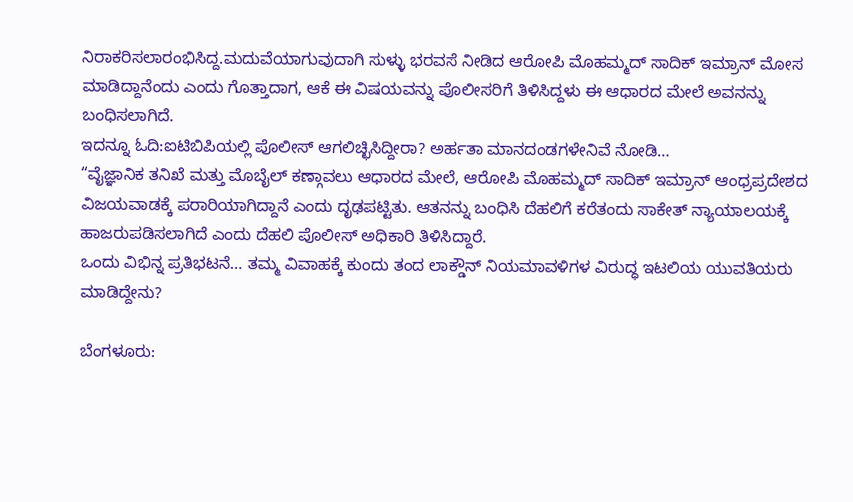ನಿರಾಕರಿಸಲಾರಂಭಿಸಿದ್ದ.ಮದುವೆಯಾಗುವುದಾಗಿ ಸುಳ್ಳು ಭರವಸೆ ನೀಡಿದ ಆರೋಪಿ ಮೊಹಮ್ಮದ್ ಸಾದಿಕ್ ಇಮ್ರಾನ್ ಮೋಸ ಮಾಡಿದ್ದಾನೆಂದು ಎಂದು ಗೊತ್ತಾದಾಗ, ಆಕೆ ಈ ವಿಷಯವನ್ನು ಪೊಲೀಸರಿಗೆ ತಿಳಿಸಿದ್ದಳು ಈ ಆಧಾರದ ಮೇಲೆ ಅವನನ್ನು ಬಂಧಿಸಲಾಗಿದೆ.
ಇದನ್ನೂ ಓದಿ:ಐಟಿಬಿಪಿಯಲ್ಲಿ ಪೊಲೀಸ್ ಆಗಲಿಚ್ಛಿಸಿದ್ದೀರಾ? ಅರ್ಹತಾ ಮಾನದಂಡಗಳೇನಿವೆ ನೋಡಿ…
“ವೈಜ್ಞಾನಿಕ ತನಿಖೆ ಮತ್ತು ಮೊಬೈಲ್ ಕಣ್ಗಾವಲು ಆಧಾರದ ಮೇಲೆ, ಆರೋಪಿ ಮೊಹಮ್ಮದ್ ಸಾದಿಕ್ ಇಮ್ರಾನ್ ಆಂಧ್ರಪ್ರದೇಶದ ವಿಜಯವಾಡಕ್ಕೆ ಪರಾರಿಯಾಗಿದ್ದಾನೆ ಎಂದು ದೃಢಪಟ್ಟಿತು. ಆತನನ್ನು ಬಂಧಿಸಿ ದೆಹಲಿಗೆ ಕರೆತಂದು ಸಾಕೇತ್ ನ್ಯಾಯಾಲಯಕ್ಕೆ ಹಾಜರುಪಡಿಸಲಾಗಿದೆ ಎಂದು ದೆಹಲಿ ಪೊಲೀಸ್ ಅಧಿಕಾರಿ ತಿಳಿಸಿದ್ದಾರೆ.
ಒಂದು ವಿಭಿನ್ನ ಪ್ರತಿಭಟನೆ… ತಮ್ಮ ವಿವಾಹಕ್ಕೆ ಕುಂದು ತಂದ ಲಾಕ್ಡೌನ್ ನಿಯಮಾವಳಿಗಳ ವಿರುದ್ಧ ಇಟಲಿಯ ಯುವತಿಯರು ಮಾಡಿದ್ದೇನು?

ಬೆಂಗಳೂರು: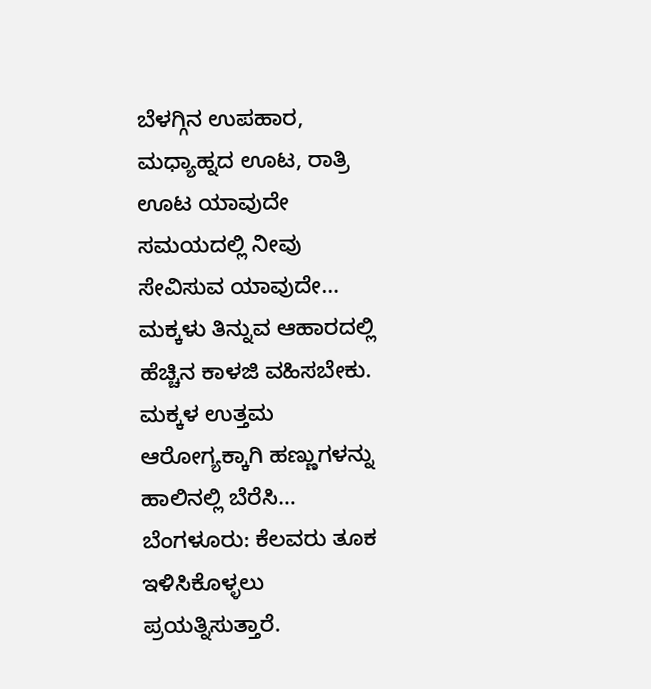ಬೆಳಗ್ಗಿನ ಉಪಹಾರ, ಮಧ್ಯಾಹ್ನದ ಊಟ, ರಾತ್ರಿ ಊಟ ಯಾವುದೇ ಸಮಯದಲ್ಲಿ ನೀವು ಸೇವಿಸುವ ಯಾವುದೇ…
ಮಕ್ಕಳು ತಿನ್ನುವ ಆಹಾರದಲ್ಲಿ ಹೆಚ್ಚಿನ ಕಾಳಜಿ ವಹಿಸಬೇಕು. ಮಕ್ಕಳ ಉತ್ತಮ ಆರೋಗ್ಯಕ್ಕಾಗಿ ಹಣ್ಣುಗಳನ್ನು ಹಾಲಿನಲ್ಲಿ ಬೆರೆಸಿ…
ಬೆಂಗಳೂರು: ಕೆಲವರು ತೂಕ ಇಳಿಸಿಕೊಳ್ಳಲು ಪ್ರಯತ್ನಿಸುತ್ತಾರೆ.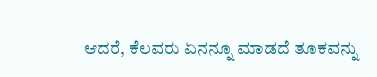ಆದರೆ, ಕೆಲವರು ಏನನ್ನೂ ಮಾಡದೆ ತೂಕವನ್ನು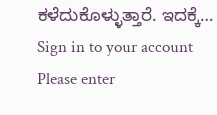ಕಳೆದುಕೊಳ್ಳುತ್ತಾರೆ. ಇದಕ್ಕೆ…
Sign in to your account
Please enter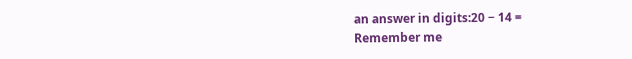an answer in digits:20 − 14 =
Remember me